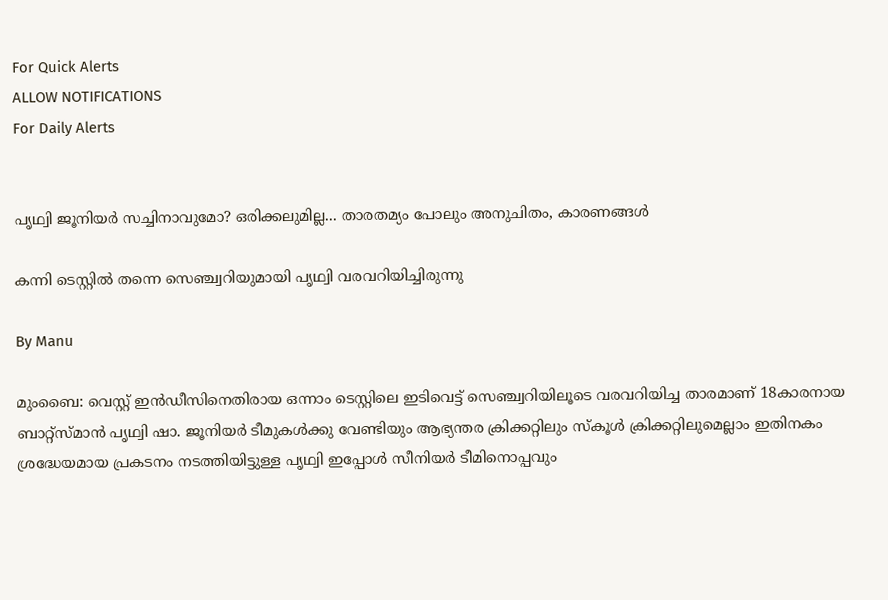For Quick Alerts
ALLOW NOTIFICATIONS
For Daily Alerts


പൃഥ്വി ജൂനിയര്‍ സച്ചിനാവുമോ? ഒരിക്കലുമില്ല... താരതമ്യം പോലും അനുചിതം, കാരണങ്ങള്‍

കന്നി ടെസ്റ്റില്‍ തന്നെ സെഞ്ച്വറിയുമായി പൃഥ്വി വരവറിയിച്ചിരുന്നു

By Manu

മുംബൈ: വെസ്റ്റ് ഇന്‍ഡീസിനെതിരായ ഒന്നാം ടെസ്റ്റിലെ ഇടിവെട്ട് സെഞ്ച്വറിയിലൂടെ വരവറിയിച്ച താരമാണ് 18കാരനായ ബാറ്റ്‌സ്മാന്‍ പൃഥ്വി ഷാ. ജൂനിയര്‍ ടീമുകള്‍ക്കു വേണ്ടിയും ആഭ്യന്തര ക്രിക്കറ്റിലും സ്‌കൂള്‍ ക്രിക്കറ്റിലുമെല്ലാം ഇതിനകം ശ്രദ്ധേയമായ പ്രകടനം നടത്തിയിട്ടുള്ള പൃഥ്വി ഇപ്പോള്‍ സീനിയര്‍ ടീമിനൊപ്പവും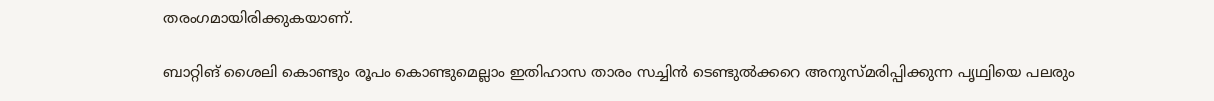തരംഗമായിരിക്കുകയാണ്.

ബാറ്റിങ് ശൈലി കൊണ്ടും രൂപം കൊണ്ടുമെല്ലാം ഇതിഹാസ താരം സച്ചിന്‍ ടെണ്ടുല്‍ക്കറെ അനുസ്മരിപ്പിക്കുന്ന പൃഥ്വിയെ പലരും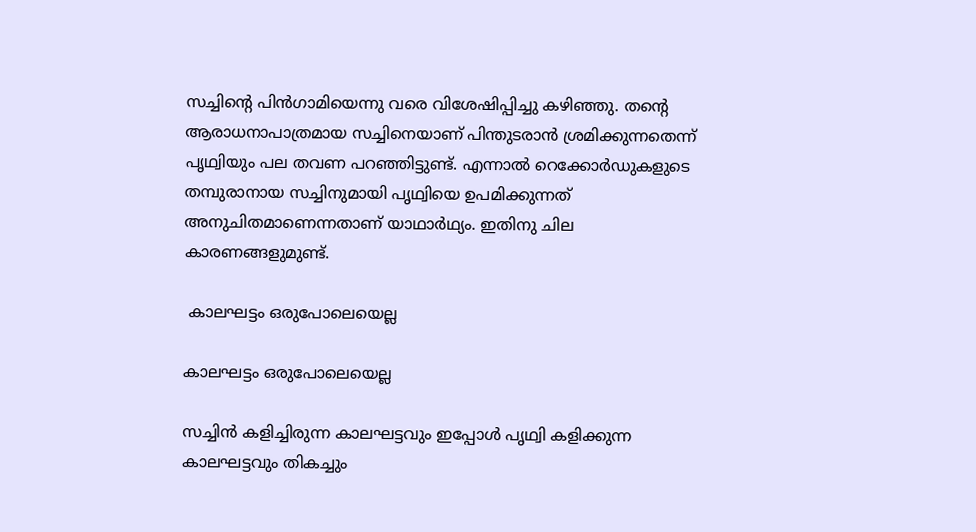സച്ചിന്റെ പിന്‍ഗാമിയെന്നു വരെ വിശേഷിപ്പിച്ചു കഴിഞ്ഞു. തന്റെ ആരാധനാപാത്രമായ സച്ചിനെയാണ് പിന്തുടരാന്‍ ശ്രമിക്കുന്നതെന്ന് പൃഥ്വിയും പല തവണ പറഞ്ഞിട്ടുണ്ട്. എന്നാല്‍ റെക്കോര്‍ഡുകളുടെ തമ്പുരാനായ സച്ചിനുമായി പൃഥ്വിയെ ഉപമിക്കുന്നത് അനുചിതമാണെന്നതാണ് യാഥാര്‍ഥ്യം. ഇതിനു ചില കാരണങ്ങളുമുണ്ട്.

 കാലഘട്ടം ഒരുപോലെയെല്ല

കാലഘട്ടം ഒരുപോലെയെല്ല

സച്ചിന്‍ കളിച്ചിരുന്ന കാലഘട്ടവും ഇപ്പോള്‍ പൃഥ്വി കളിക്കുന്ന കാലഘട്ടവും തികച്ചും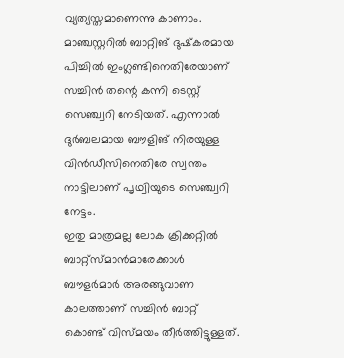വ്യത്യസ്തമാണെന്നു കാണാം. മാഞ്ചസ്റ്ററില്‍ ബാറ്റിങ് ദുഷ്‌കരമായ പിച്ചില്‍ ഇംഗ്ലണ്ടിനെതിരേയാണ് സച്ചിന്‍ തന്റെ കന്നി ടെസ്റ്റ് സെഞ്ച്വറി നേടിയത്. എന്നാല്‍ ദുര്‍ബലമായ ബൗളിങ് നിരയുള്ള വിന്‍ഡീസിനെതിരേ സ്വന്തം നാട്ടിലാണ് പൃഥ്വിയുടെ സെഞ്ച്വറി നേട്ടം.
ഇതു മാത്രമല്ല ലോക ക്രിക്കറ്റില്‍ ബാറ്റ്‌സ്മാന്‍മാരേക്കാള്‍ ബൗളര്‍മാര്‍ അരങ്ങുവാണ കാലത്താണ് സച്ചിന്‍ ബാറ്റ് കൊണ്ട് വിസ്മയം തീര്‍ത്തിട്ടുള്ളത്.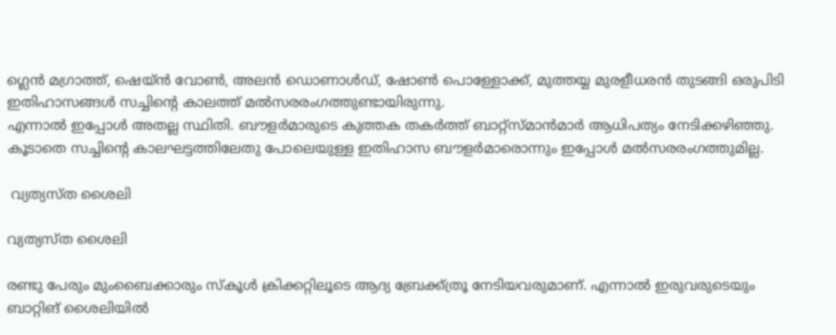ഗ്ലെന്‍ മഗ്രാത്ത്, ഷെയ്ന്‍ വോണ്‍, അലന്‍ ഡൊണാള്‍ഡ്, ഷോണ്‍ പൊള്ളോക്ക്, മുത്തയ്യ മുരളീധരന്‍ തുടങ്ങി ഒരുപിടി ഇതിഹാസങ്ങള്‍ സച്ചിന്റെ കാലത്ത് മല്‍സരരംഗത്തുണ്ടായിരുന്നു.
എന്നാല്‍ ഇപ്പോള്‍ അതല്ല സ്ഥിതി. ബൗളര്‍മാരുടെ കുത്തക തകര്‍ത്ത് ബാറ്റ്‌സ്മാന്‍മാര്‍ ആധിപത്യം നേടിക്കഴിഞ്ഞു. കൂടാതെ സച്ചിന്റെ കാലഘട്ടത്തിലേതു പോലെയുള്ള ഇതിഹാസ ബൗളര്‍മാരൊന്നും ഇപ്പോള്‍ മല്‍സരരംഗത്തുമില്ല.

 വ്യത്യസ്ത ശൈലി

വ്യത്യസ്ത ശൈലി

രണ്ടു പേരും മുംബൈക്കാരും സ്‌കൂള്‍ ക്രിക്കറ്റിലൂടെ ആദ്യ ബ്രേക്ക്ത്രൂ നേടിയവരുമാണ്. എന്നാല്‍ ഇരുവരുടെയും ബാറ്റിങ് ശൈലിയില്‍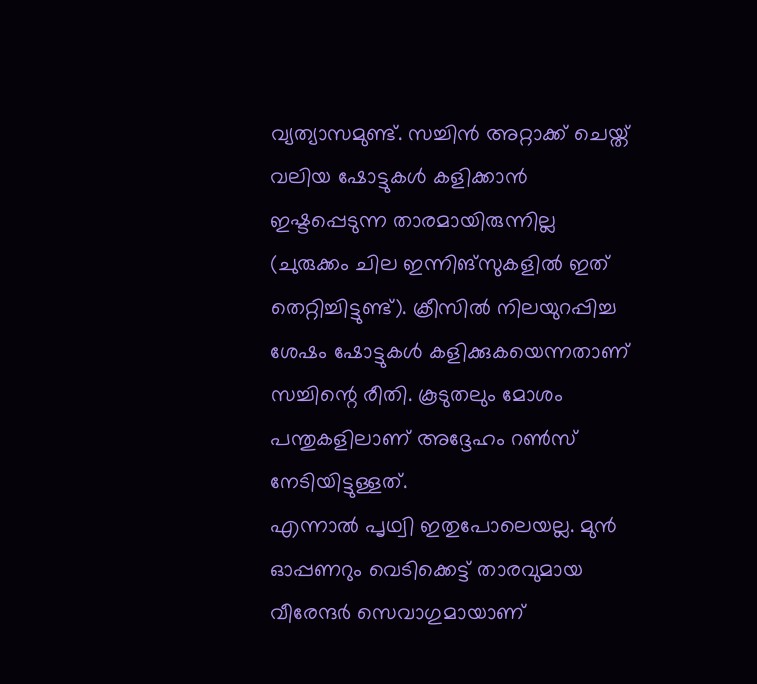വ്യത്യാസമുണ്ട്. സച്ചിന്‍ അറ്റാക്ക് ചെയ്ത് വലിയ ഷോട്ടുകള്‍ കളിക്കാന്‍ ഇഷ്ടപ്പെടുന്ന താരമായിരുന്നില്ല (ചുരുക്കം ചില ഇന്നിങ്‌സുകളില്‍ ഇത് തെറ്റിച്ചിട്ടുണ്ട്). ക്രീസില്‍ നിലയുറപ്പിച്ച ശേഷം ഷോട്ടുകള്‍ കളിക്കുകയെന്നതാണ് സച്ചിന്റെ രീതി. കൂടുതലും മോശം പന്തുകളിലാണ് അദ്ദേഹം റണ്‍സ് നേടിയിട്ടുള്ളത്.
എന്നാല്‍ പൃഥ്വി ഇതുപോലെയല്ല. മുന്‍ ഓപ്പണറും വെടിക്കെട്ട് താരവുമായ വീരേന്ദര്‍ സെവാഗുമായാണ്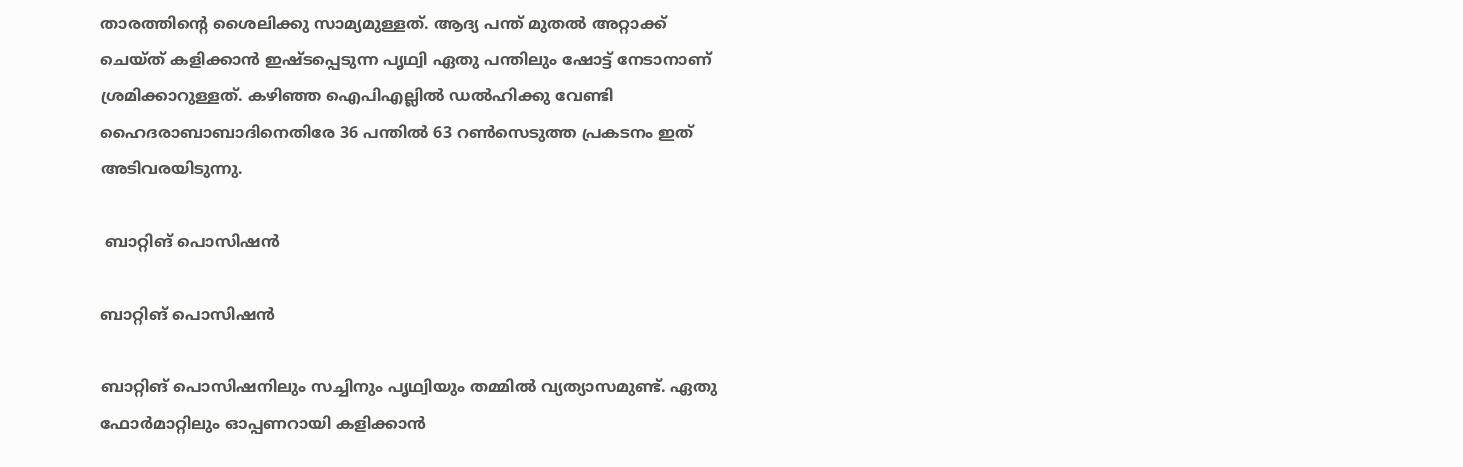താരത്തിന്റെ ശൈലിക്കു സാമ്യമുള്ളത്. ആദ്യ പന്ത് മുതല്‍ അറ്റാക്ക് ചെയ്ത് കളിക്കാന്‍ ഇഷ്ടപ്പെടുന്ന പൃഥ്വി ഏതു പന്തിലും ഷോട്ട് നേടാനാണ് ശ്രമിക്കാറുള്ളത്. കഴിഞ്ഞ ഐപിഎല്ലില്‍ ഡല്‍ഹിക്കു വേണ്ടി ഹൈദരാബാബാദിനെതിരേ 36 പന്തില്‍ 63 റണ്‍സെടുത്ത പ്രകടനം ഇത് അടിവരയിടുന്നു.

 ബാറ്റിങ് പൊസിഷന്‍

ബാറ്റിങ് പൊസിഷന്‍

ബാറ്റിങ് പൊസിഷനിലും സച്ചിനും പൃഥ്വിയും തമ്മില്‍ വ്യത്യാസമുണ്ട്. ഏതു ഫോര്‍മാറ്റിലും ഓപ്പണറായി കളിക്കാന്‍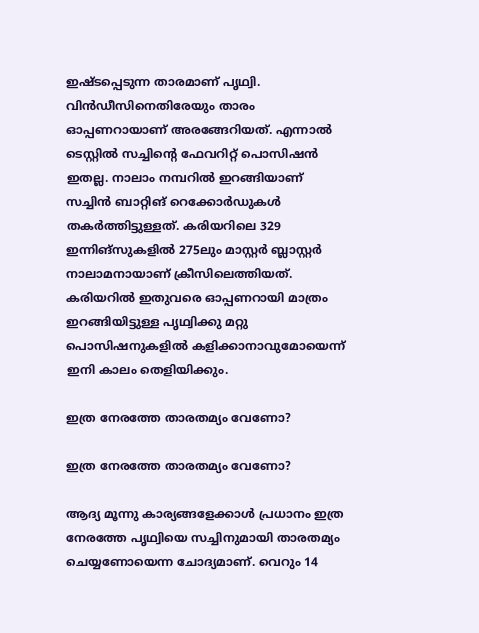ഇഷ്ടപ്പെടുന്ന താരമാണ് പൃഥ്വി. വിന്‍ഡീസിനെതിരേയും താരം ഓപ്പണറായാണ് അരങ്ങേറിയത്. എന്നാല്‍ ടെസ്റ്റില്‍ സച്ചിന്റെ ഫേവറിറ്റ് പൊസിഷന്‍ ഇതല്ല. നാലാം നമ്പറില്‍ ഇറങ്ങിയാണ് സച്ചിന്‍ ബാറ്റിങ് റെക്കോര്‍ഡുകള്‍ തകര്‍ത്തിട്ടുള്ളത്. കരിയറിലെ 329 ഇന്നിങ്‌സുകളില്‍ 275ലും മാസ്റ്റര്‍ ബ്ലാസ്റ്റര്‍ നാലാമനായാണ് ക്രീസിലെത്തിയത്.
കരിയറില്‍ ഇതുവരെ ഓപ്പണറായി മാത്രം ഇറങ്ങിയിട്ടുള്ള പൃഥ്വിക്കു മറ്റു പൊസിഷനുകളില്‍ കളിക്കാനാവുമോയെന്ന് ഇനി കാലം തെളിയിക്കും.

ഇത്ര നേരത്തേ താരതമ്യം വേണോ?

ഇത്ര നേരത്തേ താരതമ്യം വേണോ?

ആദ്യ മൂന്നു കാര്യങ്ങളേക്കാള്‍ പ്രധാനം ഇത്ര നേരത്തേ പൃഥ്വിയെ സച്ചിനുമായി താരതമ്യം ചെയ്യണോയെന്ന ചോദ്യമാണ്. വെറും 14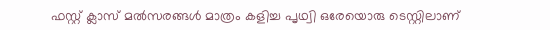ഫസ്റ്റ് ക്ലാസ് മല്‍സരങ്ങള്‍ മാത്രം കളിച്ച പൃഥ്വി ഒരേയൊരു ടെസ്റ്റിലാണ്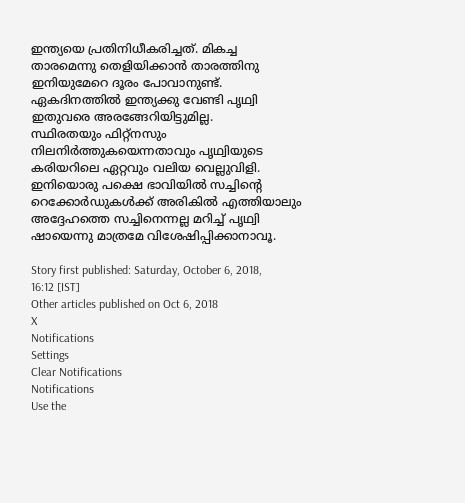ഇന്ത്യയെ പ്രതിനിധീകരിച്ചത്. മികച്ച താരമെന്നു തെളിയിക്കാന്‍ താരത്തിനു ഇനിയുമേറെ ദൂരം പോവാനുണ്ട്. ഏകദിനത്തില്‍ ഇന്ത്യക്കു വേണ്ടി പൃഥ്വി ഇതുവരെ അരങ്ങേറിയിട്ടുമില്ല.
സ്ഥിരതയും ഫിറ്റ്‌നസും നിലനിര്‍ത്തുകയെന്നതാവും പൃഥ്വിയുടെ കരിയറിലെ ഏറ്റവും വലിയ വെല്ലുവിളി. ഇനിയൊരു പക്ഷെ ഭാവിയില്‍ സച്ചിന്റെ റെക്കോര്‍ഡുകള്‍ക്ക് അരികില്‍ എത്തിയാലും അദ്ദേഹത്തെ സച്ചിനെന്നല്ല മറിച്ച് പൃഥ്വി ഷായെന്നു മാത്രമേ വിശേഷിപ്പിക്കാനാവൂ.

Story first published: Saturday, October 6, 2018, 16:12 [IST]
Other articles published on Oct 6, 2018
X
Notifications
Settings
Clear Notifications
Notifications
Use the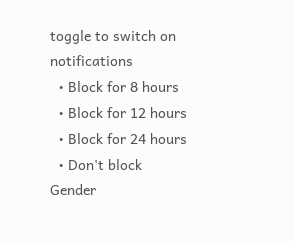toggle to switch on notifications
  • Block for 8 hours
  • Block for 12 hours
  • Block for 24 hours
  • Don't block
Gender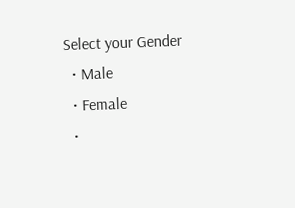Select your Gender
  • Male
  • Female
  •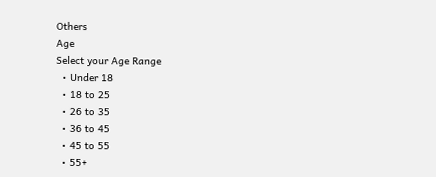Others
Age
Select your Age Range
  • Under 18
  • 18 to 25
  • 26 to 35
  • 36 to 45
  • 45 to 55
  • 55+